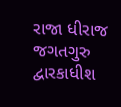રાજા ધીરાજ જગતગુરુ દ્વારકાધીશ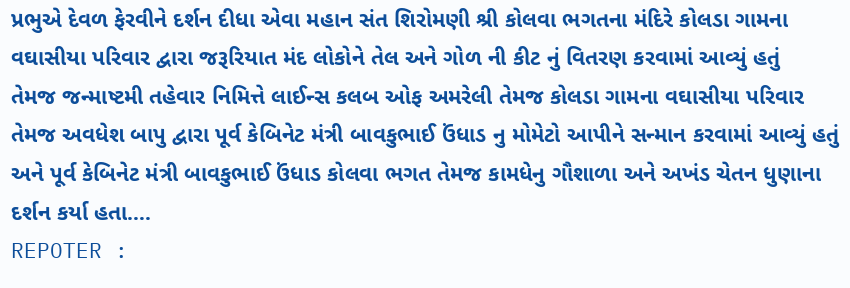પ્રભુએ દેવળ ફેરવીને દર્શન દીધા એવા મહાન સંત શિરોમણી શ્રી કોલવા ભગતના મંદિરે કોલડા ગામના વઘાસીયા પરિવાર દ્વારા જરૂરિયાત મંદ લોકોને તેલ અને ગોળ ની કીટ નું વિતરણ કરવામાં આવ્યું હતું
તેમજ જન્માષ્ટમી તહેવાર નિમિત્તે લાઈન્સ કલબ ઓફ અમરેલી તેમજ કોલડા ગામના વઘાસીયા પરિવાર તેમજ અવધેશ બાપુ દ્વારા પૂર્વ કેબિનેટ મંત્રી બાવકુભાઈ ઉંધાડ નુ મોમેટો આપીને સન્માન કરવામાં આવ્યું હતું અને પૂર્વ કેબિનેટ મંત્રી બાવકુભાઈ ઉંધાડ કોલવા ભગત તેમજ કામધેનુ ગૌશાળા અને અખંડ ચેતન ધુણાના દર્શન કર્યા હતા….
REPOTER :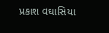પ્રકાશ વઘાસિયા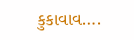કુકાવાવ….